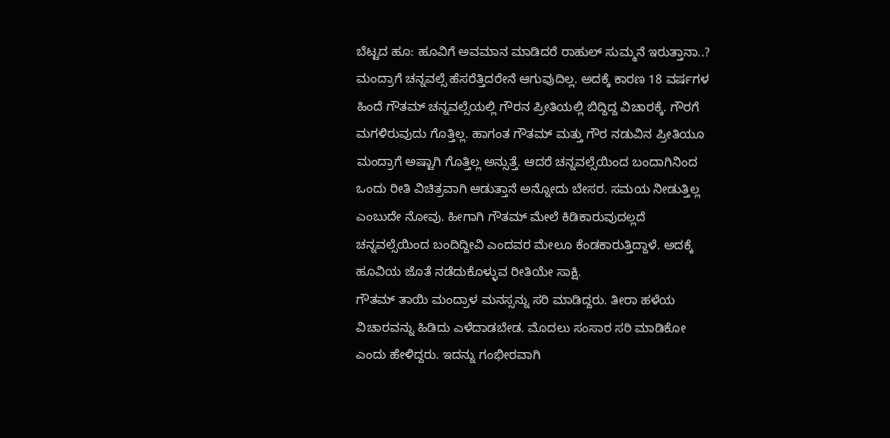ಬೆಟ್ಟದ ಹೂ: ಹೂವಿಗೆ ಅವಮಾನ ಮಾಡಿದರೆ ರಾಹುಲ್ ಸುಮ್ಮನೆ ಇರುತ್ತಾನಾ..?
ಮಂದ್ರಾಗೆ ಚನ್ನವಲ್ಸೆ ಹೆಸರೆತ್ತಿದರೇನೆ ಆಗುವುದಿಲ್ಲ. ಅದಕ್ಕೆ ಕಾರಣ 18 ವರ್ಷಗಳ ಹಿಂದೆ ಗೌತಮ್ ಚನ್ನವಲ್ಸೆಯಲ್ಲಿ ಗೌರನ ಪ್ರೀತಿಯಲ್ಲಿ ಬಿದ್ದಿದ್ದ ವಿಚಾರಕ್ಕೆ. ಗೌರಗೆ ಮಗಳಿರುವುದು ಗೊತ್ತಿಲ್ಲ. ಹಾಗಂತ ಗೌತಮ್ ಮತ್ತು ಗೌರ ನಡುವಿನ ಪ್ರೀತಿಯೂ ಮಂದ್ರಾಗೆ ಅಷ್ಟಾಗಿ ಗೊತ್ತಿಲ್ಲ ಅನ್ಸುತ್ತೆ. ಆದರೆ ಚನ್ನವಲ್ಸೆಯಿಂದ ಬಂದಾಗಿನಿಂದ ಒಂದು ರೀತಿ ವಿಚಿತ್ರವಾಗಿ ಆಡುತ್ತಾನೆ ಅನ್ನೋದು ಬೇಸರ. ಸಮಯ ನೀಡುತ್ತಿಲ್ಲ ಎಂಬುದೇ ನೋವು. ಹೀಗಾಗಿ ಗೌತಮ್ ಮೇಲೆ ಕಿಡಿಕಾರುವುದಲ್ಲದೆ ಚನ್ನವಲ್ಸೆಯಿಂದ ಬಂದಿದ್ದೀವಿ ಎಂದವರ ಮೇಲೂ ಕೆಂಡಕಾರುತ್ತಿದ್ದಾಳೆ. ಅದಕ್ಕೆ ಹೂವಿಯ ಜೊತೆ ನಡೆದುಕೊಳ್ಳುವ ರೀತಿಯೇ ಸಾಕ್ಷಿ.
ಗೌತಮ್ ತಾಯಿ ಮಂದ್ರಾಳ ಮನಸ್ಸನ್ನು ಸರಿ ಮಾಡಿದ್ದರು. ತೀರಾ ಹಳೆಯ ವಿಚಾರವನ್ನು ಹಿಡಿದು ಎಳೆದಾಡಬೇಡ. ಮೊದಲು ಸಂಸಾರ ಸರಿ ಮಾಡಿಕೋ ಎಂದು ಹೇಳಿದ್ದರು. ಇದನ್ನು ಗಂಭೀರವಾಗಿ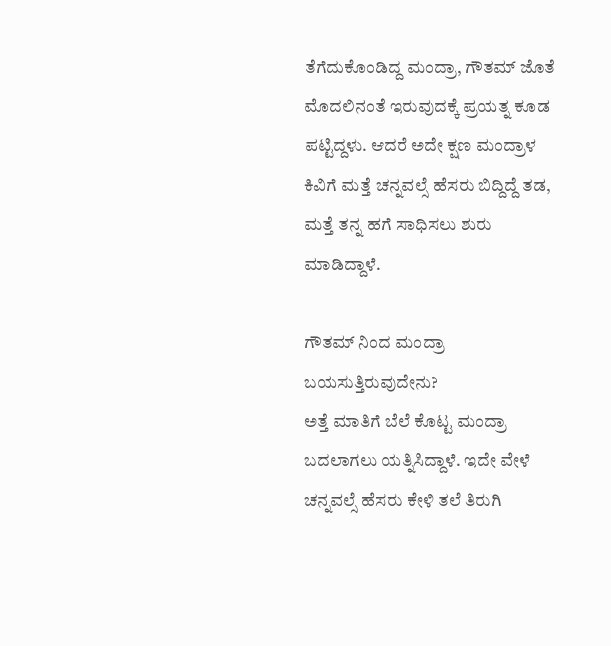ತೆಗೆದುಕೊಂಡಿದ್ದ ಮಂದ್ರಾ, ಗೌತಮ್ ಜೊತೆ ಮೊದಲಿನಂತೆ ಇರುವುದಕ್ಕೆ ಪ್ರಯತ್ನ ಕೂಡ ಪಟ್ಟಿದ್ದಳು. ಆದರೆ ಅದೇ ಕ್ಷಣ ಮಂದ್ರಾಳ ಕಿವಿಗೆ ಮತ್ತೆ ಚನ್ನವಲ್ಸೆ ಹೆಸರು ಬಿದ್ದಿದ್ದೆ ತಡ, ಮತ್ತೆ ತನ್ನ ಹಗೆ ಸಾಧಿಸಲು ಶುರು ಮಾಡಿದ್ದಾಳೆ.

ಗೌತಮ್ ನಿಂದ ಮಂದ್ರಾ ಬಯಸುತ್ತಿರುವುದೇನು?
ಅತ್ತೆ ಮಾತಿಗೆ ಬೆಲೆ ಕೊಟ್ಟ ಮಂದ್ರಾ ಬದಲಾಗಲು ಯತ್ನಿಸಿದ್ದಾಳೆ. ಇದೇ ವೇಳೆ ಚನ್ನವಲ್ಸೆ ಹೆಸರು ಕೇಳಿ ತಲೆ ತಿರುಗಿ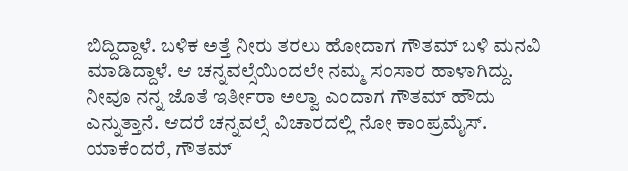ಬಿದ್ದಿದ್ದಾಳೆ. ಬಳಿಕ ಅತ್ತೆ ನೀರು ತರಲು ಹೋದಾಗ ಗೌತಮ್ ಬಳಿ ಮನವಿ ಮಾಡಿದ್ದಾಳೆ. ಆ ಚನ್ನವಲ್ಸೆಯಿಂದಲೇ ನಮ್ಮ ಸಂಸಾರ ಹಾಳಾಗಿದ್ದು. ನೀವೂ ನನ್ನ ಜೊತೆ ಇರ್ತೀರಾ ಅಲ್ವಾ ಎಂದಾಗ ಗೌತಮ್ ಹೌದು ಎನ್ನುತ್ತಾನೆ. ಆದರೆ ಚನ್ನವಲ್ಸೆ ವಿಚಾರದಲ್ಲಿ ನೋ ಕಾಂಪ್ರಮೈಸ್. ಯಾಕೆಂದರೆ, ಗೌತಮ್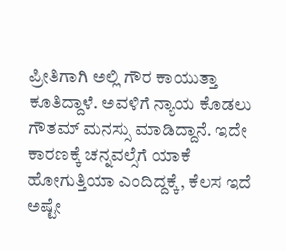ಪ್ರೀತಿಗಾಗಿ ಅಲ್ಲಿ ಗೌರ ಕಾಯುತ್ತಾ ಕೂತಿದ್ದಾಳೆ. ಅವಳಿಗೆ ನ್ಯಾಯ ಕೊಡಲು ಗೌತಮ್ ಮನಸ್ಸು ಮಾಡಿದ್ದಾನೆ. ಇದೇ ಕಾರಣಕ್ಕೆ ಚನ್ನವಲ್ಸೆಗೆ ಯಾಕೆ ಹೋಗುತ್ತಿಯಾ ಎಂದಿದ್ದಕ್ಕೆ, ಕೆಲಸ ಇದೆ ಅಷ್ಟೇ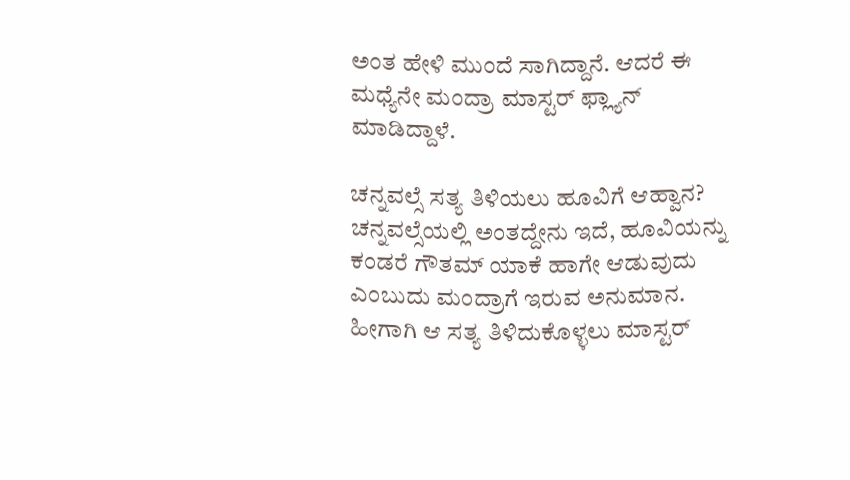ಅಂತ ಹೇಳಿ ಮುಂದೆ ಸಾಗಿದ್ದಾನೆ. ಆದರೆ ಈ ಮಧ್ಯೆನೇ ಮಂದ್ರಾ ಮಾಸ್ಟರ್ ಫ್ಲ್ಯಾನ್ ಮಾಡಿದ್ದಾಳೆ.

ಚನ್ನವಲ್ಸೆ ಸತ್ಯ ತಿಳಿಯಲು ಹೂವಿಗೆ ಆಹ್ವಾನ?
ಚನ್ನವಲ್ಸೆಯಲ್ಲಿ ಅಂತದ್ದೇನು ಇದೆ, ಹೂವಿಯನ್ನು ಕಂಡರೆ ಗೌತಮ್ ಯಾಕೆ ಹಾಗೇ ಆಡುವುದು ಎಂಬುದು ಮಂದ್ರಾಗೆ ಇರುವ ಅನುಮಾನ. ಹೀಗಾಗಿ ಆ ಸತ್ಯ ತಿಳಿದುಕೊಳ್ಳಲು ಮಾಸ್ಟರ್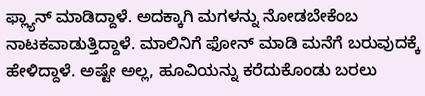ಫ್ಲ್ಯಾನ್ ಮಾಡಿದ್ದಾಳೆ. ಅದಕ್ಕಾಗಿ ಮಗಳನ್ನು ನೋಡಬೇಕೆಂಬ ನಾಟಕವಾಡುತ್ತಿದ್ದಾಳೆ. ಮಾಲಿನಿಗೆ ಫೋನ್ ಮಾಡಿ ಮನೆಗೆ ಬರುವುದಕ್ಕೆ ಹೇಳಿದ್ದಾಳೆ. ಅಷ್ಟೇ ಅಲ್ಲ, ಹೂವಿಯನ್ನು ಕರೆದುಕೊಂಡು ಬರಲು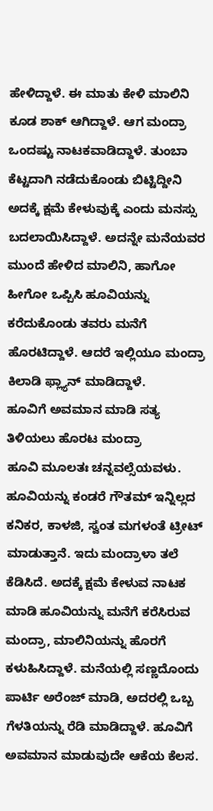ಹೇಳಿದ್ದಾಳೆ. ಈ ಮಾತು ಕೇಳಿ ಮಾಲಿನಿ ಕೂಡ ಶಾಕ್ ಆಗಿದ್ದಾಳೆ. ಆಗ ಮಂದ್ರಾ ಒಂದಷ್ಟು ನಾಟಕವಾಡಿದ್ದಾಳೆ. ತುಂಬಾ ಕೆಟ್ಟದಾಗಿ ನಡೆದುಕೊಂಡು ಬಿಟ್ಟಿದ್ದೀನಿ ಅದಕ್ಕೆ ಕ್ಷಮೆ ಕೇಳುವುಕ್ಕೆ ಎಂದು ಮನಸ್ಸು ಬದಲಾಯಿಸಿದ್ದಾಳೆ. ಅದನ್ನೇ ಮನೆಯವರ ಮುಂದೆ ಹೇಳಿದ ಮಾಲಿನಿ, ಹಾಗೋ ಹೀಗೋ ಒಪ್ಪಿಸಿ ಹೂವಿಯನ್ನು ಕರೆದುಕೊಂಡು ತವರು ಮನೆಗೆ ಹೊರಟಿದ್ದಾಳೆ. ಆದರೆ ಇಲ್ಲಿಯೂ ಮಂದ್ರಾ ಕಿಲಾಡಿ ಫ್ಲ್ಯಾನ್ ಮಾಡಿದ್ದಾಳೆ.
ಹೂವಿಗೆ ಅವಮಾನ ಮಾಡಿ ಸತ್ಯ ತಿಳಿಯಲು ಹೊರಟ ಮಂದ್ರಾ
ಹೂವಿ ಮೂಲತಃ ಚನ್ನವಲ್ಸೆಯವಳು. ಹೂವಿಯನ್ನು ಕಂಡರೆ ಗೌತಮ್ ಇನ್ನಿಲ್ಲದ ಕನಿಕರ, ಕಾಳಜಿ, ಸ್ವಂತ ಮಗಳಂತೆ ಟ್ರೀಟ್ ಮಾಡುತ್ತಾನೆ. ಇದು ಮಂದ್ರಾಳಾ ತಲೆ ಕೆಡಿಸಿದೆ. ಅದಕ್ಕೆ ಕ್ಷಮೆ ಕೇಳುವ ನಾಟಕ ಮಾಡಿ ಹೂವಿಯನ್ನು ಮನೆಗೆ ಕರೆಸಿರುವ ಮಂದ್ರಾ, ಮಾಲಿನಿಯನ್ನು ಹೊರಗೆ ಕಳುಹಿಸಿದ್ದಾಳೆ. ಮನೆಯಲ್ಲಿ ಸಣ್ಣದೊಂದು ಪಾರ್ಟಿ ಅರೆಂಜ್ ಮಾಡಿ, ಅದರಲ್ಲಿ ಒಬ್ಬ ಗೆಳತಿಯನ್ನು ರೆಡಿ ಮಾಡಿದ್ದಾಳೆ. ಹೂವಿಗೆ ಅವಮಾನ ಮಾಡುವುದೇ ಆಕೆಯ ಕೆಲಸ.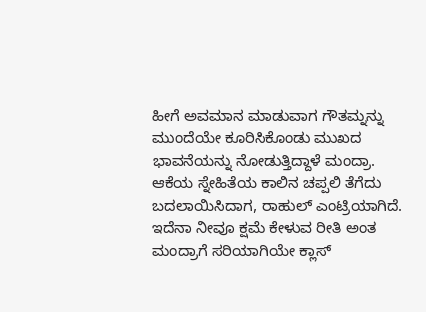ಹೀಗೆ ಅವಮಾನ ಮಾಡುವಾಗ ಗೌತಮ್ನನ್ನು ಮುಂದೆಯೇ ಕೂರಿಸಿಕೊಂಡು ಮುಖದ ಭಾವನೆಯನ್ನು ನೋಡುತ್ತಿದ್ದಾಳೆ ಮಂದ್ರಾ. ಆಕೆಯ ಸ್ನೇಹಿತೆಯ ಕಾಲಿನ ಚಪ್ಪಲಿ ತೆಗೆದು ಬದಲಾಯಿಸಿದಾಗ, ರಾಹುಲ್ ಎಂಟ್ರಿಯಾಗಿದೆ. ಇದೆನಾ ನೀವೂ ಕ್ಷಮೆ ಕೇಳುವ ರೀತಿ ಅಂತ ಮಂದ್ರಾಗೆ ಸರಿಯಾಗಿಯೇ ಕ್ಲಾಸ್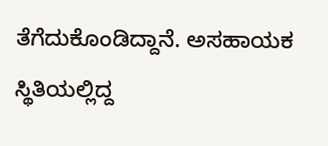ತೆಗೆದುಕೊಂಡಿದ್ದಾನೆ. ಅಸಹಾಯಕ ಸ್ಥಿತಿಯಲ್ಲಿದ್ದ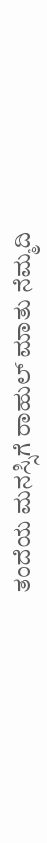ತಂದೆಯ ಮನಸ್ಸಿಗೆ ರಾಹುಲ್ ಮಾತು ನೆಮ್ಮದಿ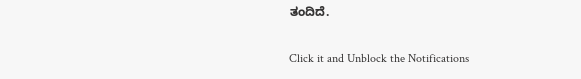ತಂದಿದೆ.


Click it and Unblock the Notifications